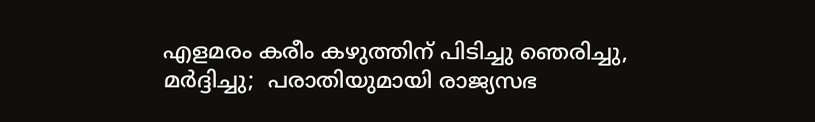എളമരം കരീം കഴുത്തിന് പിടിച്ചു ഞെരിച്ചു, മര്‍ദ്ദിച്ചു;  പരാതിയുമായി രാജ്യസഭ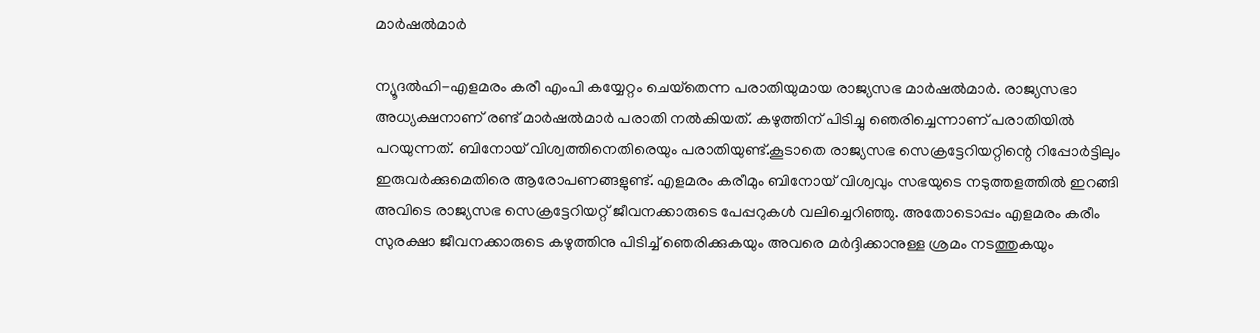മാര്‍ഷല്‍മാര്‍

ന്യൂദല്‍ഹി-എളമരം കരീ എംപി കയ്യേറ്റം ചെയ്‌തെന്ന പരാതിയുമായ രാജ്യസഭ മാര്‍ഷല്‍മാര്‍. രാജ്യസഭാ അധ്യക്ഷനാണ് രണ്ട് മാര്‍ഷല്‍മാര്‍ പരാതി നല്‍കിയത്. കഴുത്തിന് പിടിച്ചു ഞെരിച്ചെന്നാണ് പരാതിയില്‍ പറയുന്നത്. ബിനോയ് വിശ്വത്തിനെതിരെയും പരാതിയുണ്ട്.കൂടാതെ രാജ്യസഭ സെക്രട്ടേറിയറ്റിന്റെ റിപ്പോര്‍ട്ടിലും ഇരുവര്‍ക്കുമെതിരെ ആരോപണങ്ങളുണ്ട്. എളമരം കരീമും ബിനോയ് വിശ്വവും സഭയുടെ നടുത്തളത്തില്‍ ഇറങ്ങി അവിടെ രാജ്യസഭ സെക്രട്ടേറിയറ്റ് ജീവനക്കാരുടെ പേപ്പറുകള്‍ വലിച്ചെറിഞ്ഞു. അതോടൊപ്പം എളമരം കരീം സുരക്ഷാ ജീവനക്കാരുടെ കഴുത്തിനു പിടിച്ച് ഞെരിക്കുകയും അവരെ മര്‍ദ്ദിക്കാനുള്ള ശ്രമം നടത്തുകയും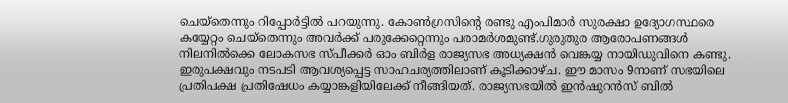ചെയ്‌തെന്നും റിപ്പോര്‍ട്ടില്‍ പറയുന്നു. കോണ്‍ഗ്രസിന്റെ രണ്ടു എംപിമാര്‍ സുരക്ഷാ ഉദ്യോഗസ്ഥരെ കയ്യേറ്റം ചെയ്‌തെന്നും അവര്‍ക്ക് പരുക്കേറ്റെന്നും പരാമര്‍ശമുണ്ട്.ഗുരുതുര ആരോപണങ്ങള്‍ നിലനില്‍ക്കെ ലോകസഭ സ്പീക്കര്‍ ഓം ബിര്‍ള രാജ്യസഭ അധ്യക്ഷന്‍ വെങ്കയ്യ നായിഡുവിനെ കണ്ടു. ഇരുപക്ഷവും നടപടി ആവശ്യപ്പെട്ട സാഹചര്യത്തിലാണ് കൂടിക്കാഴ്ച. ഈ മാസം 9നാണ് സഭയിലെ പ്രതിപക്ഷ പ്രതിഷേധം കയ്യാങ്കളിയിലേക്ക് നീങ്ങിയത്. രാജ്യസഭയില്‍ ഇന്‍ഷുറന്‍സ് ബില്‍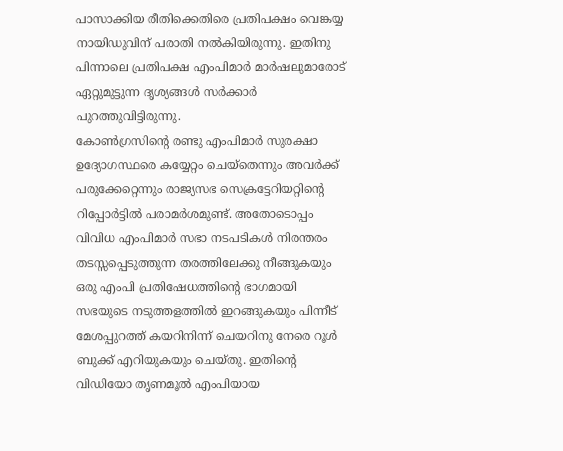പാസാക്കിയ രീതിക്കെതിരെ പ്രതിപക്ഷം വെങ്കയ്യ നായിഡുവിന് പരാതി നല്‍കിയിരുന്നു. ഇതിനു പിന്നാലെ പ്രതിപക്ഷ എംപിമാര്‍ മാര്‍ഷലുമാരോട് ഏറ്റുമുട്ടുന്ന ദൃശ്യങ്ങള്‍ സര്‍ക്കാര്‍ പുറത്തുവിട്ടിരുന്നു.
കോണ്‍ഗ്രസിന്റെ രണ്ടു എംപിമാര്‍ സുരക്ഷാ ഉദ്യോഗസ്ഥരെ കയ്യേറ്റം ചെയ്‌തെന്നും അവര്‍ക്ക് പരുക്കേറ്റെന്നും രാജ്യസഭ സെക്രട്ടേറിയറ്റിന്റെ റിപ്പോര്‍ട്ടില്‍ പരാമര്‍ശമുണ്ട്. അതോടൊപ്പം വിവിധ എംപിമാര്‍ സഭാ നടപടികള്‍ നിരന്തരം തടസ്സപ്പെടുത്തുന്ന തരത്തിലേക്കു നീങ്ങുകയും ഒരു എംപി പ്രതിഷേധത്തിന്റെ ഭാഗമായി സഭയുടെ നടുത്തളത്തില്‍ ഇറങ്ങുകയും പിന്നീട് മേശപ്പുറത്ത് കയറിനിന്ന് ചെയറിനു നേരെ റൂള്‍ ബുക്ക് എറിയുകയും ചെയ്തു. ഇതിന്റെ വിഡിയോ തൃണമൂല്‍ എംപിയായ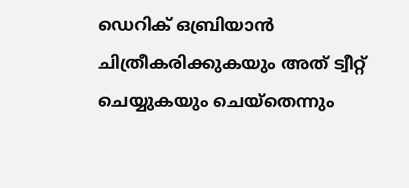ഡെറിക് ഒബ്രിയാന്‍ ചിത്രീകരിക്കുകയും അത് ട്വീറ്റ് ചെയ്യുകയും ചെയ്‌തെന്നും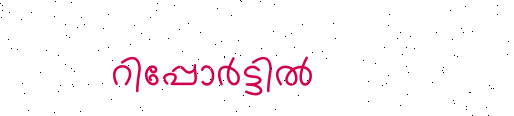റിപ്പോര്‍ട്ടില്‍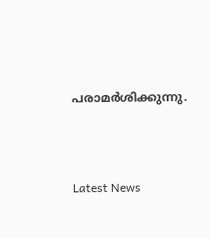പരാമര്‍ശിക്കുന്നു.




Latest News